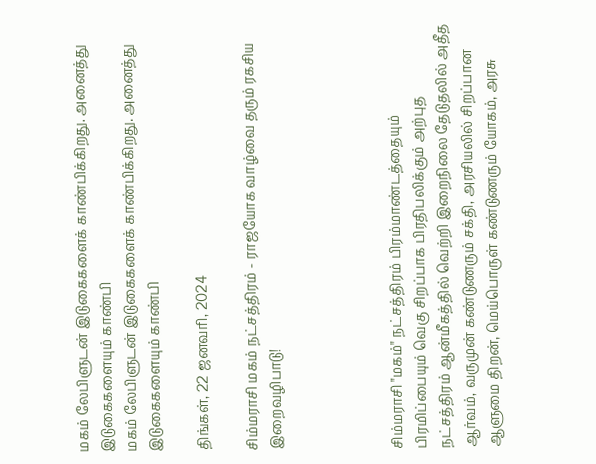மகம் லேபிளுடன் இடுகைகளைக் காண்பிக்கிறது. அனைத்து இடுகைகளையும் காண்பி
மகம் லேபிளுடன் இடுகைகளைக் காண்பிக்கிறது. அனைத்து இடுகைகளையும் காண்பி

திங்கள், 22 ஜனவரி, 2024

சிம்மராசி மகம் நட்சத்திரம் - ராஜயோக வாழ்வை தரும் ரகசிய இறைவழிபாடு!




சிம்மராசி "மகம்" நட்சத்திரம் பிரம்மாண்டத்தையும் பிரமிப்பையும் வெகு சிறப்பாக பிரதிபலிக்கும் அற்புத நட்சத்திரம் ஆன்மீகத்தில் வெற்றி இறைநிலை தேடுதலில் அதீத ஆர்வம், வருமுன் கண்டுணரும் சக்தி, அரசியலில் சிறப்பான ஆளுமை திறன், மெய்பொருள் கண்டுணரும் யோகம், அரசு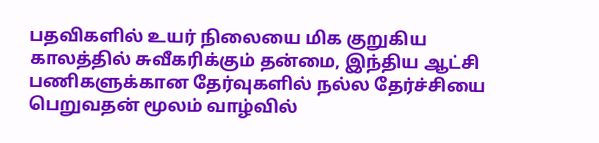பதவிகளில் உயர் நிலையை மிக குறுகிய காலத்தில் சுவீகரிக்கும் தன்மை, இந்திய ஆட்சி பணிகளுக்கான தேர்வுகளில் நல்ல தேர்ச்சியை பெறுவதன் மூலம் வாழ்வில்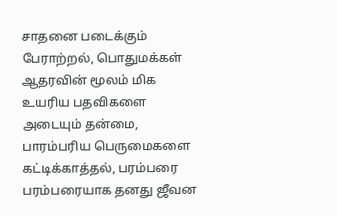சாதனை படைக்கும் பேராற்றல், பொதுமக்கள் ஆதரவின் மூலம் மிக உயரிய பதவிகளை அடையும் தன்மை, பாரம்பரிய பெருமைகளை கட்டிக்காத்தல், பரம்பரை பரம்பரையாக தனது ஜீவன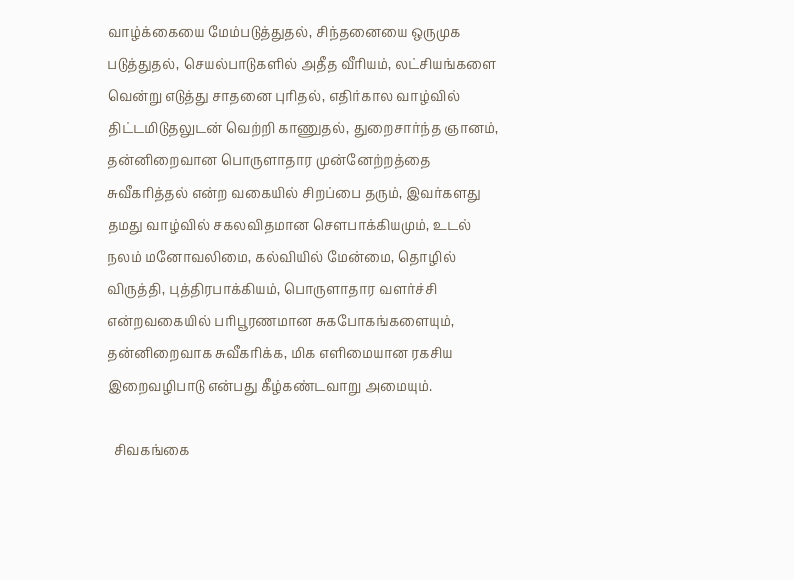வாழ்க்கையை மேம்படுத்துதல், சிந்தனையை ஒருமுக படுத்துதல், செயல்பாடுகளில் அதீத வீரியம், லட்சியங்களை வென்று எடுத்து சாதனை புரிதல், எதிர்கால வாழ்வில் திட்டமிடுதலுடன் வெற்றி காணுதல், துறைசார்ந்த ஞானம், தன்னிறைவான பொருளாதார முன்னேற்றத்தை சுவீகரித்தல் என்ற வகையில் சிறப்பை தரும், இவர்களது  தமது வாழ்வில் சகலவிதமான சௌபாக்கியமும், உடல் நலம் மனோவலிமை, கல்வியில் மேன்மை, தொழில் விருத்தி, புத்திரபாக்கியம், பொருளாதார வளர்ச்சி என்றவகையில் பரிபூரணமான சுகபோகங்களையும், தன்னிறைவாக சுவீகரிக்க, மிக எளிமையான ரகசிய இறைவழிபாடு என்பது கீழ்கண்டவாறு அமையும்.

  சிவகங்கை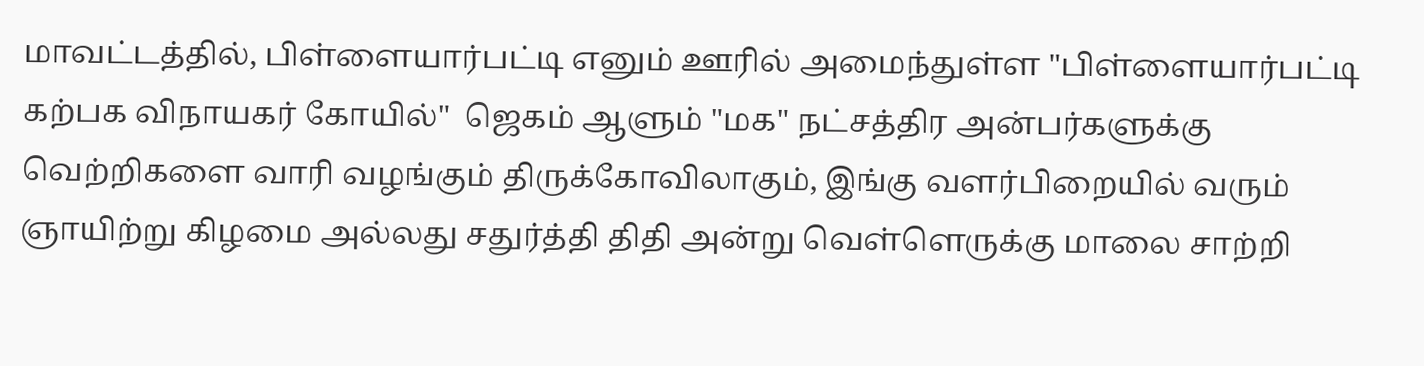மாவட்டத்தில், பிள்ளையார்பட்டி எனும் ஊரில் அமைந்துள்ள "பிள்ளையார்பட்டி கற்பக விநாயகர் கோயில்"  ஜெகம் ஆளும் "மக" நட்சத்திர அன்பர்களுக்கு வெற்றிகளை வாரி வழங்கும் திருக்கோவிலாகும், இங்கு வளர்பிறையில் வரும் ஞாயிற்று கிழமை அல்லது சதுர்த்தி திதி அன்று வெள்ளெருக்கு மாலை சாற்றி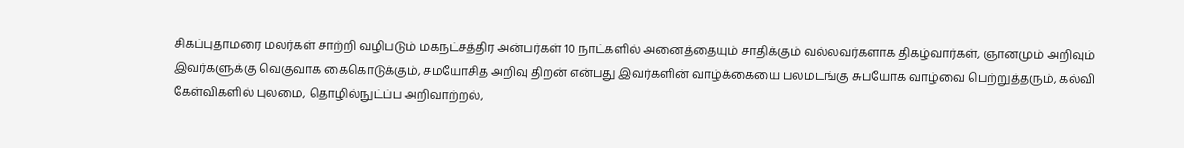சிகப்புதாமரை மலர்கள் சாற்றி வழிபடும் மகநட்சத்திர அன்பர்கள் 10 நாட்களில் அனைத்தையும் சாதிக்கும் வல்லவர்களாக திகழ்வார்கள், ஞானமும் அறிவும் இவர்களுக்கு வெகுவாக கைகொடுக்கும், சமயோசித அறிவு திறன் என்பது இவர்களின் வாழ்க்கையை பலமடங்கு சுபயோக வாழ்வை பெற்றுத்தரும், கல்வி கேள்விகளில் புலமை, தொழில்நுட்ப்ப அறிவாற்றல்,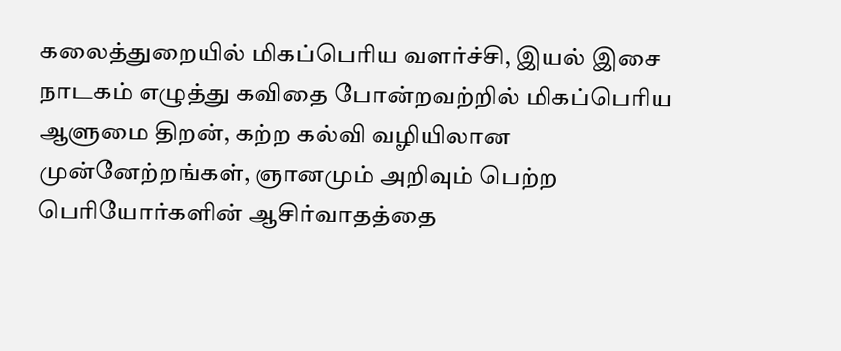கலைத்துறையில் மிகப்பெரிய வளர்ச்சி, இயல் இசை நாடகம் எழுத்து கவிதை போன்றவற்றில் மிகப்பெரிய ஆளுமை திறன், கற்ற கல்வி வழியிலான முன்னேற்றங்கள், ஞானமும் அறிவும் பெற்ற பெரியோர்களின் ஆசிர்வாதத்தை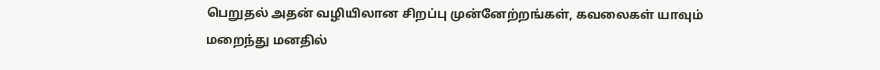பெறுதல் அதன் வழியிலான சிறப்பு முன்னேற்றங்கள், கவலைகள் யாவும் மறைந்து மனதில்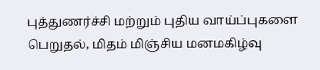புத்துணர்ச்சி மற்றும் புதிய வாய்ப்புகளை பெறுதல், மிதம் மிஞ்சிய மனமகிழ்வு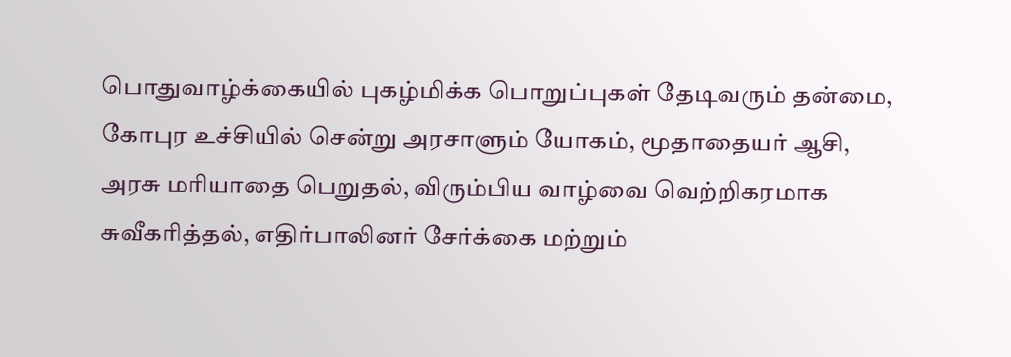பொதுவாழ்க்கையில் புகழ்மிக்க பொறுப்புகள் தேடிவரும் தன்மை, கோபுர உச்சியில் சென்று அரசாளும் யோகம், மூதாதையர் ஆசி, அரசு மரியாதை பெறுதல், விரும்பிய வாழ்வை வெற்றிகரமாக சுவீகரித்தல், எதிர்பாலினர் சேர்க்கை மற்றும்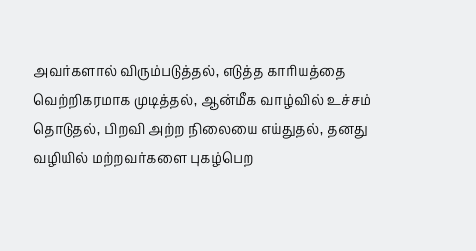அவர்களால் விரும்படுத்தல், எடுத்த காரியத்தை வெற்றிகரமாக முடித்தல், ஆன்மீக வாழ்வில் உச்சம் தொடுதல், பிறவி அற்ற நிலையை எய்துதல், தனது வழியில் மற்றவர்களை புகழ்பெற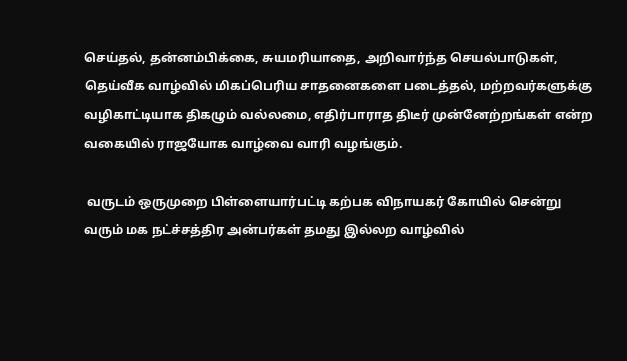செய்தல், தன்னம்பிக்கை, சுயமரியாதை, அறிவார்ந்த செயல்பாடுகள், தெய்வீக வாழ்வில் மிகப்பெரிய சாதனைகளை படைத்தல், மற்றவர்களுக்கு வழிகாட்டியாக திகழும் வல்லமை, எதிர்பாராத திடீர் முன்னேற்றங்கள் என்ற வகையில் ராஜயோக வாழ்வை வாரி வழங்கும்.

 வருடம் ஒருமுறை பிள்ளையார்பட்டி கற்பக விநாயகர் கோயில் சென்று வரும் மக நட்ச்சத்திர அன்பர்கள் தமது இல்லற வாழ்வில்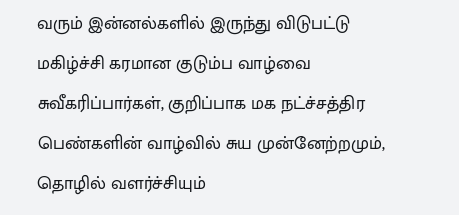வரும் இன்னல்களில் இருந்து விடுபட்டு மகிழ்ச்சி கரமான குடும்ப வாழ்வை சுவீகரிப்பார்கள், குறிப்பாக மக நட்ச்சத்திர பெண்களின் வாழ்வில் சுய முன்னேற்றமும், தொழில் வளர்ச்சியும்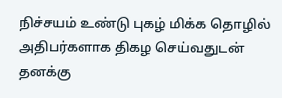நிச்சயம் உண்டு புகழ் மிக்க தொழில் அதிபர்களாக திகழ செய்வதுடன் தனக்கு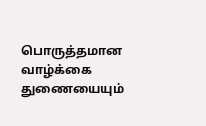பொருத்தமான வாழ்க்கை துணையையும்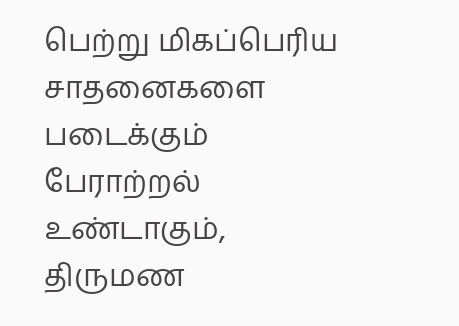பெற்று மிகப்பெரிய சாதனைகளை படைக்கும் பேராற்றல் உண்டாகும், திருமண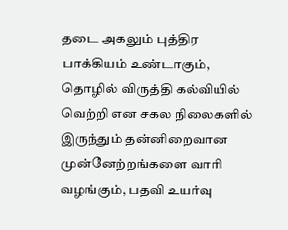தடை அகலும் புத்திர பாக்கியம் உண்டாகும், தொழில் விருத்தி கல்வியில் வெற்றி என சகல நிலைகளில் இருந்தும் தன்னிறைவான முன்னேற்றங்களை வாரி வழங்கும், பதவி உயர்வு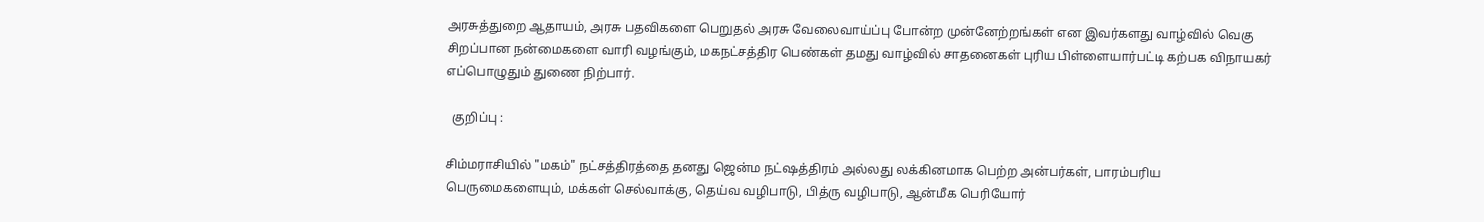அரசுத்துறை ஆதாயம், அரசு பதவிகளை பெறுதல் அரசு வேலைவாய்ப்பு போன்ற முன்னேற்றங்கள் என இவர்களது வாழ்வில் வெகு சிறப்பான நன்மைகளை வாரி வழங்கும், மகநட்சத்திர பெண்கள் தமது வாழ்வில் சாதனைகள் புரிய பிள்ளையார்பட்டி கற்பக விநாயகர் எப்பொழுதும் துணை நிற்பார்.

  குறிப்பு :

சிம்மராசியில் "மகம்" நட்சத்திரத்தை தனது ஜென்ம நட்ஷத்திரம் அல்லது லக்கினமாக பெற்ற அன்பர்கள், பாரம்பரிய பெருமைகளையும், மக்கள் செல்வாக்கு, தெய்வ வழிபாடு, பித்ரு வழிபாடு, ஆன்மீக பெரியோர்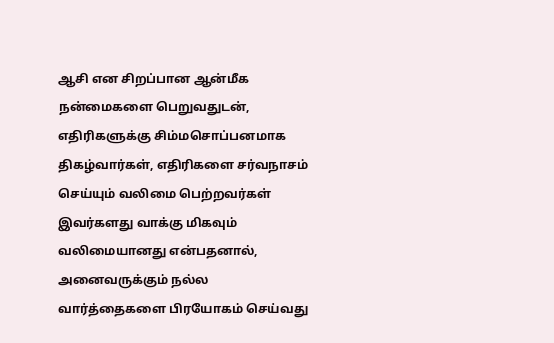ஆசி என சிறப்பான ஆன்மீக நன்மைகளை பெறுவதுடன், எதிரிகளுக்கு சிம்மசொப்பனமாக திகழ்வார்கள், எதிரிகளை சர்வநாசம் செய்யும் வலிமை பெற்றவர்கள் இவர்களது வாக்கு மிகவும் வலிமையானது என்பதனால், அனைவருக்கும் நல்ல வார்த்தைகளை பிரயோகம் செய்வது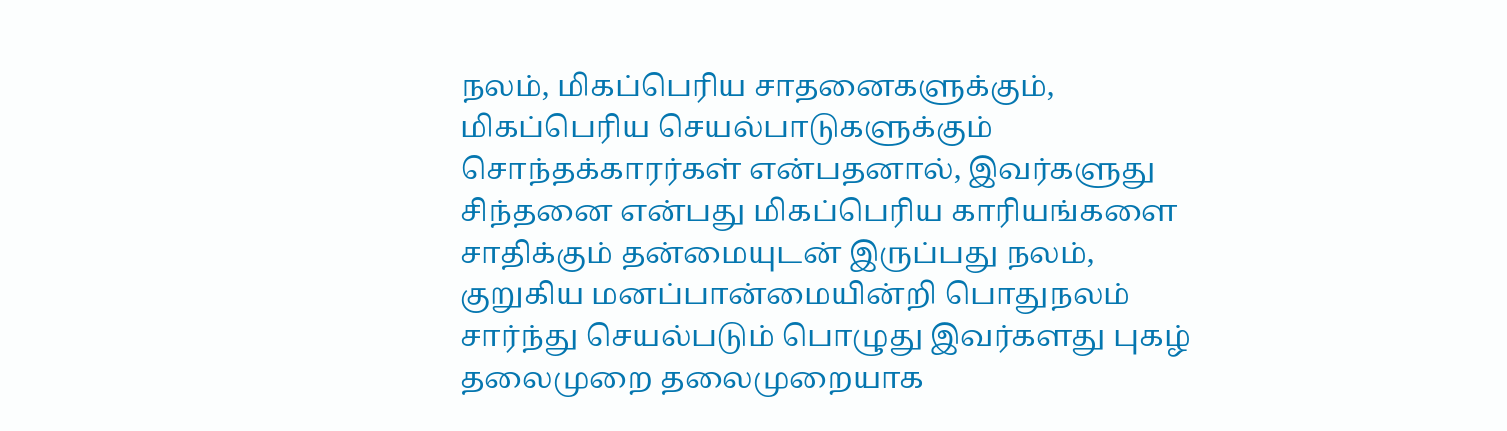நலம், மிகப்பெரிய சாதனைகளுக்கும், மிகப்பெரிய செயல்பாடுகளுக்கும் சொந்தக்காரர்கள் என்பதனால், இவர்களுது சிந்தனை என்பது மிகப்பெரிய காரியங்களை சாதிக்கும் தன்மையுடன் இருப்பது நலம், குறுகிய மனப்பான்மையின்றி பொதுநலம் சார்ந்து செயல்படும் பொழுது இவர்களது புகழ் தலைமுறை தலைமுறையாக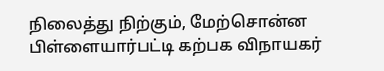நிலைத்து நிற்கும், மேற்சொன்ன பிள்ளையார்பட்டி கற்பக விநாயகர்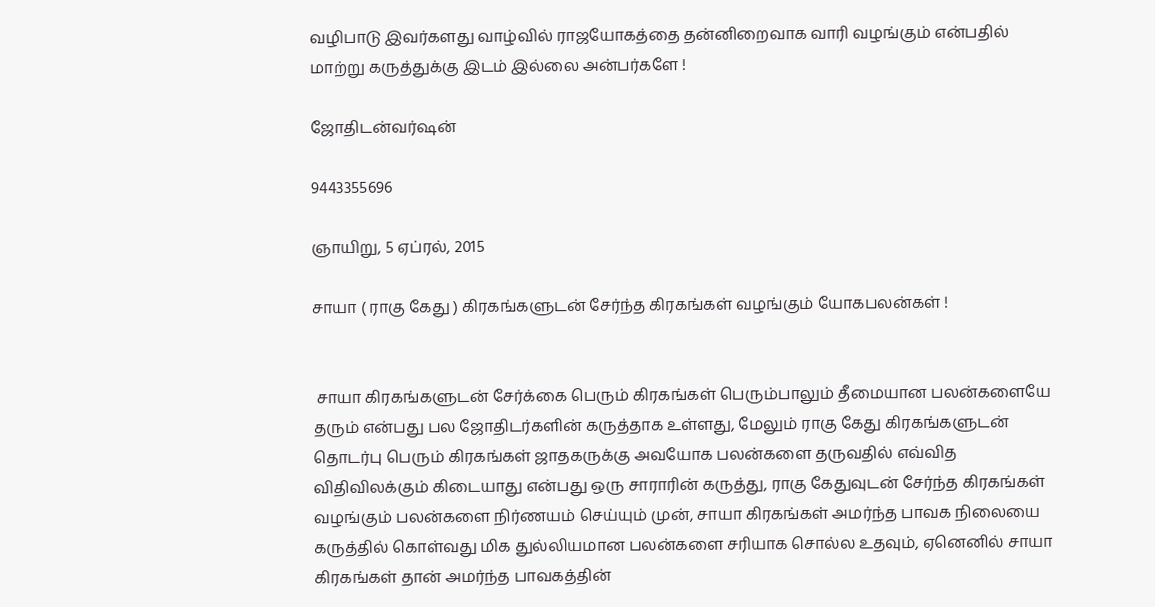வழிபாடு இவர்களது வாழ்வில் ராஜயோகத்தை தன்னிறைவாக வாரி வழங்கும் என்பதில் மாற்று கருத்துக்கு இடம் இல்லை அன்பர்களே !

ஜோதிடன்வர்ஷன்

9443355696

ஞாயிறு, 5 ஏப்ரல், 2015

சாயா ( ராகு கேது ) கிரகங்களுடன் சேர்ந்த கிரகங்கள் வழங்கும் யோகபலன்கள் !


 சாயா கிரகங்களுடன் சேர்க்கை பெரும் கிரகங்கள் பெரும்பாலும் தீமையான பலன்களையே தரும் என்பது பல ஜோதிடர்களின் கருத்தாக உள்ளது, மேலும் ராகு கேது கிரகங்களுடன் தொடர்பு பெரும் கிரகங்கள் ஜாதகருக்கு அவயோக பலன்களை தருவதில் எவ்வித விதிவிலக்கும் கிடையாது என்பது ஒரு சாராரின் கருத்து, ராகு கேதுவுடன் சேர்ந்த கிரகங்கள் வழங்கும் பலன்களை நிர்ணயம் செய்யும் முன், சாயா கிரகங்கள் அமர்ந்த பாவக நிலையை கருத்தில் கொள்வது மிக துல்லியமான பலன்களை சரியாக சொல்ல உதவும், ஏனெனில் சாயா கிரகங்கள் தான் அமர்ந்த பாவகத்தின்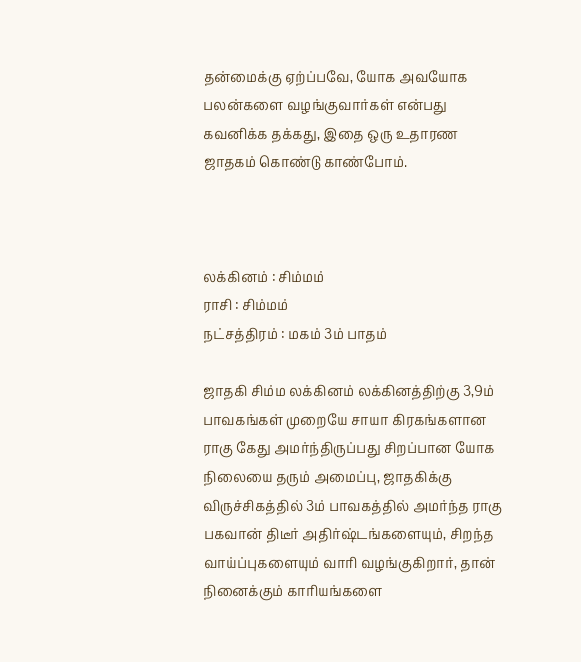தன்மைக்கு ஏற்ப்பவே, யோக அவயோக பலன்களை வழங்குவார்கள் என்பது கவனிக்க தக்கது, இதை ஒரு உதாரண ஜாதகம் கொண்டு காண்போம்.



லக்கினம் : சிம்மம்
ராசி : சிம்மம்
நட்சத்திரம் : மகம் 3ம் பாதம்

ஜாதகி சிம்ம லக்கினம் லக்கினத்திற்கு 3,9ம் பாவகங்கள் முறையே சாயா கிரகங்களான ராகு கேது அமர்ந்திருப்பது சிறப்பான யோக நிலையை தரும் அமைப்பு, ஜாதகிக்கு விருச்சிகத்தில் 3ம் பாவகத்தில் அமர்ந்த ராகு பகவான் திடீர் அதிர்ஷ்டங்களையும், சிறந்த வாய்ப்புகளையும் வாரி வழங்குகிறார், தான் நினைக்கும் காரியங்களை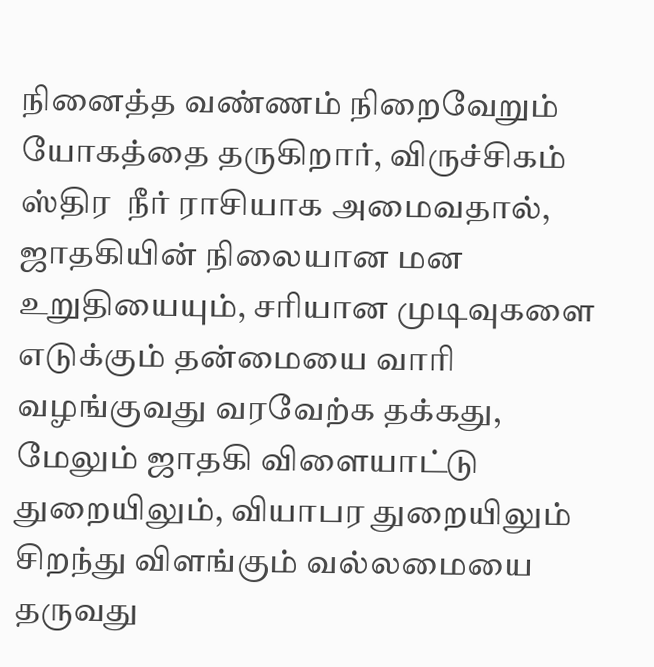நினைத்த வண்ணம் நிறைவேறும் யோகத்தை தருகிறார், விருச்சிகம் ஸ்திர  நீர் ராசியாக அமைவதால், ஜாதகியின் நிலையான மன உறுதியையும், சரியான முடிவுகளை எடுக்கும் தன்மையை வாரி வழங்குவது வரவேற்க தக்கது, மேலும் ஜாதகி விளையாட்டு துறையிலும், வியாபர துறையிலும் சிறந்து விளங்கும் வல்லமையை  தருவது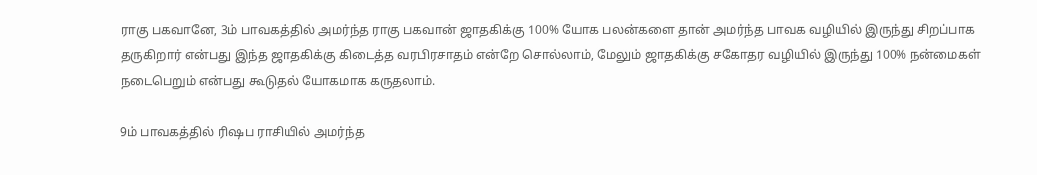ராகு பகவானே, 3ம் பாவகத்தில் அமர்ந்த ராகு பகவான் ஜாதகிக்கு 100% யோக பலன்களை தான் அமர்ந்த பாவக வழியில் இருந்து சிறப்பாக தருகிறார் என்பது இந்த ஜாதகிக்கு கிடைத்த வரபிரசாதம் என்றே சொல்லாம், மேலும் ஜாதகிக்கு சகோதர வழியில் இருந்து 100% நன்மைகள் நடைபெறும் என்பது கூடுதல் யோகமாக கருதலாம்.

9ம் பாவகத்தில் ரிஷப ராசியில் அமர்ந்த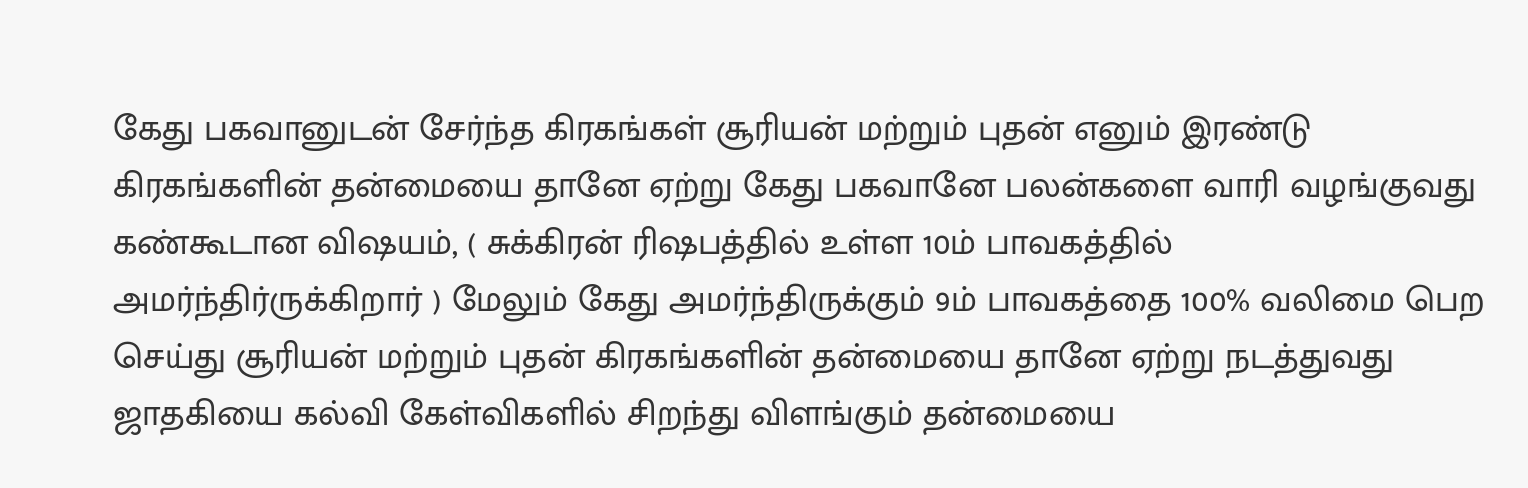கேது பகவானுடன் சேர்ந்த கிரகங்கள் சூரியன் மற்றும் புதன் எனும் இரண்டு கிரகங்களின் தன்மையை தானே ஏற்று கேது பகவானே பலன்களை வாரி வழங்குவது கண்கூடான விஷயம், ( சுக்கிரன் ரிஷபத்தில் உள்ள 10ம் பாவகத்தில் அமர்ந்திர்ருக்கிறார் ) மேலும் கேது அமர்ந்திருக்கும் 9ம் பாவகத்தை 100% வலிமை பெற செய்து சூரியன் மற்றும் புதன் கிரகங்களின் தன்மையை தானே ஏற்று நடத்துவது ஜாதகியை கல்வி கேள்விகளில் சிறந்து விளங்கும் தன்மையை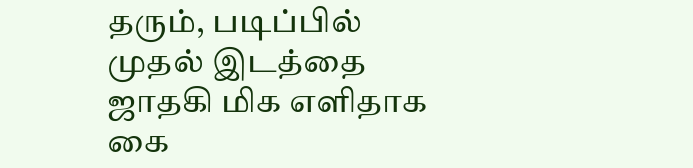தரும், படிப்பில் முதல் இடத்தை ஜாதகி மிக எளிதாக கை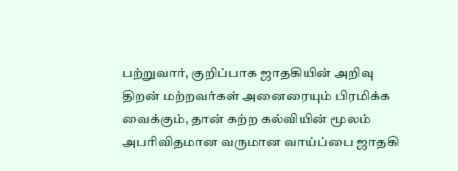பற்றுவார், குறிப்பாக ஜாதகியின் அறிவு திறன் மற்றவர்கள் அனைரையும் பிரமிக்க வைக்கும், தான் கற்ற கல்வியின் மூலம் அபரிவிதமான வருமான வாய்ப்பை ஜாதகி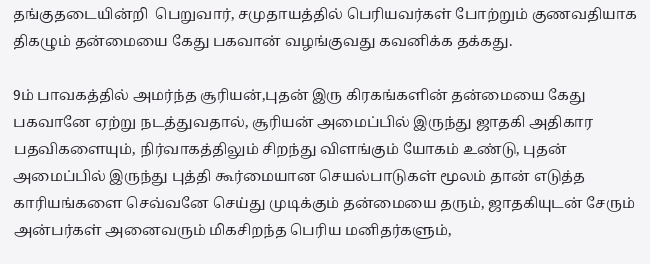தங்குதடையின்றி  பெறுவார், சமுதாயத்தில் பெரியவர்கள் போற்றும் குணவதியாக  திகழும் தன்மையை கேது பகவான் வழங்குவது கவனிக்க தக்கது.

9ம் பாவகத்தில் அமர்ந்த சூரியன்,புதன் இரு கிரகங்களின் தன்மையை கேது பகவானே ஏற்று நடத்துவதால், சூரியன் அமைப்பில் இருந்து ஜாதகி அதிகார பதவிகளையும், நிர்வாகத்திலும் சிறந்து விளங்கும் யோகம் உண்டு, புதன் அமைப்பில் இருந்து புத்தி கூர்மையான செயல்பாடுகள் மூலம் தான் எடுத்த காரியங்களை செவ்வனே செய்து முடிக்கும் தன்மையை தரும், ஜாதகியுடன் சேரும் அன்பர்கள் அனைவரும் மிகசிறந்த பெரிய மனிதர்களும்,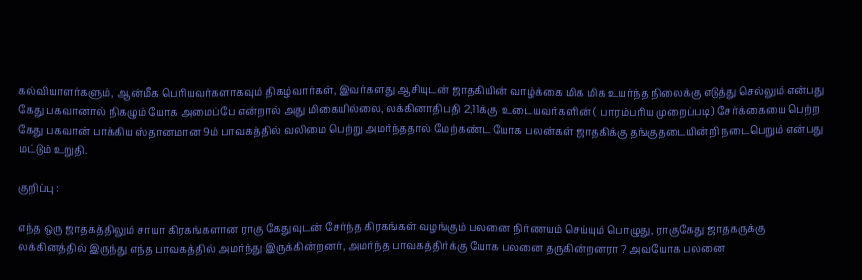கல்வியாளர்களும், ஆன்மீக பெரியவர்களாகவும் திகழ்வார்கள், இவர்களது ஆசியுடன் ஜாதகியின் வாழ்க்கை மிக மிக உயர்ந்த நிலைக்கு எடுத்து செல்லும் என்பது கேது பகவானால் நிகழும் யோக அமைப்பே என்றால் அது மிகையில்லை, லக்கினாதிபதி 2,11க்கு  உடையவர்களின் ( பாரம்பரிய முறைப்படி) சேர்க்கையை பெற்ற கேது பகவான் பாக்கிய ஸ்தானமான 9ம் பாவகத்தில் வலிமை பெற்று அமர்ந்ததால் மேற்கண்ட யோக பலன்கள் ஜாதகிக்கு தங்குதடையின்றி நடைபெறும் என்பது மட்டும் உறுதி.

குறிப்பு :

எந்த ஒரு ஜாதகத்திலும் சாயா கிரகங்களான ராகு கேதுவுடன் சேர்ந்த கிரகங்கள் வழங்கும் பலனை நிர்ணயம் செய்யும் பொழுது, ராகுகேது ஜாதகருக்கு லக்கினத்தில் இருந்து எந்த பாவகத்தில் அமர்ந்து இருக்கின்றனர், அமர்ந்த பாவகத்திர்க்கு யோக பலனை தருகின்றனரா ? அவயோக பலனை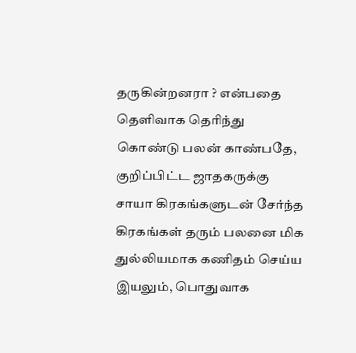தருகின்றனரா ? என்பதை தெளிவாக தெரிந்து கொண்டு பலன் காண்பதே,  குறிப்பிட்ட ஜாதகருக்கு சாயா கிரகங்களுடன் சேர்ந்த கிரகங்கள் தரும் பலனை மிக துல்லியமாக கணிதம் செய்ய இயலும், பொதுவாக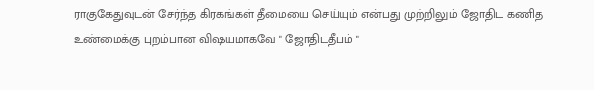ராகுகேதுவுடன் சேர்ந்த கிரகங்கள் தீமையை செய்யும் என்பது முற்றிலும் ஜோதிட கணித உண்மைக்கு புறம்பான விஷயமாகவே " ஜோதிடதீபம் "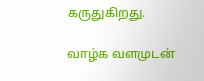கருதுகிறது.

வாழ்க வளமுடன்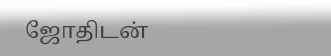ஜோதிடன்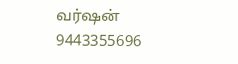வர்ஷன்
9443355696